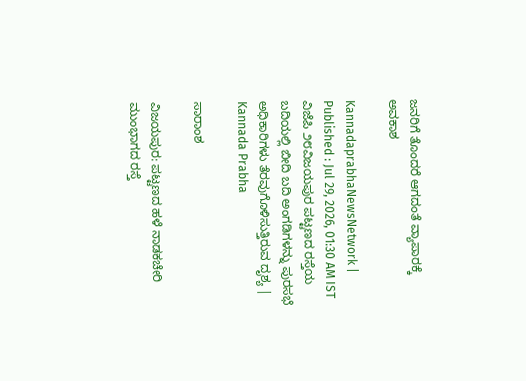ಜನರಿಗೆ ತೊಂದರೆ ಆಗದಂತೆ ವ್ಯಾಪಾರಕ್ಕೆ ಅವಕಾಶ

KannadaprabhaNewsNetwork |
Published : Jul 29, 2026, 01:30 AM IST
ವಿಜೆಪಿ ೨೮ವಿಜಯಪುರ ಪಟ್ಟಣದ ರಸ್ತೆಯ ಬದಿಯಲ್ಲಿ ಬೀದಿ ಬದಿ ಅಂಗಡಿಗಳನ್ನು ಪುರಸಭೆ ಅಧಿಕಾರಿಗಳು ತೆರವುಗೊಳಿಸುತ್ತಿರುವ ದೃಶ್ಯ | Kannada Prabha

ಸಾರಾಂಶ

ವಿಜಯಪುರ: ಪಟ್ಟಣದ ಹಳೆ ನಾಡಕಚೇರಿ ಮುಂಭಾಗದ ರಸ್ತೆ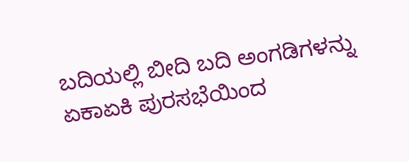ಬದಿಯಲ್ಲಿ ಬೀದಿ ಬದಿ ಅಂಗಡಿಗಳನ್ನು ಏಕಾಏಕಿ ಪುರಸಭೆಯಿಂದ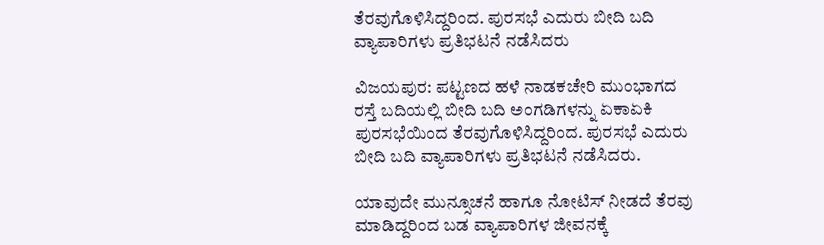ತೆರವುಗೊಳಿಸಿದ್ದರಿಂದ. ಪುರಸಭೆ ಎದುರು ಬೀದಿ ಬದಿ ವ್ಯಾಪಾರಿಗಳು ಪ್ರತಿಭಟನೆ ನಡೆಸಿದರು

ವಿಜಯಪುರ: ಪಟ್ಟಣದ ಹಳೆ ನಾಡಕಚೇರಿ ಮುಂಭಾಗದ ರಸ್ತೆ ಬದಿಯಲ್ಲಿ ಬೀದಿ ಬದಿ ಅಂಗಡಿಗಳನ್ನು ಏಕಾಏಕಿ ಪುರಸಭೆಯಿಂದ ತೆರವುಗೊಳಿಸಿದ್ದರಿಂದ. ಪುರಸಭೆ ಎದುರು ಬೀದಿ ಬದಿ ವ್ಯಾಪಾರಿಗಳು ಪ್ರತಿಭಟನೆ ನಡೆಸಿದರು.

ಯಾವುದೇ ಮುನ್ಸೂಚನೆ ಹಾಗೂ ನೋಟಿಸ್ ನೀಡದೆ ತೆರವು ಮಾಡಿದ್ದರಿಂದ ಬಡ ವ್ಯಾಪಾರಿಗಳ ಜೀವನಕ್ಕೆ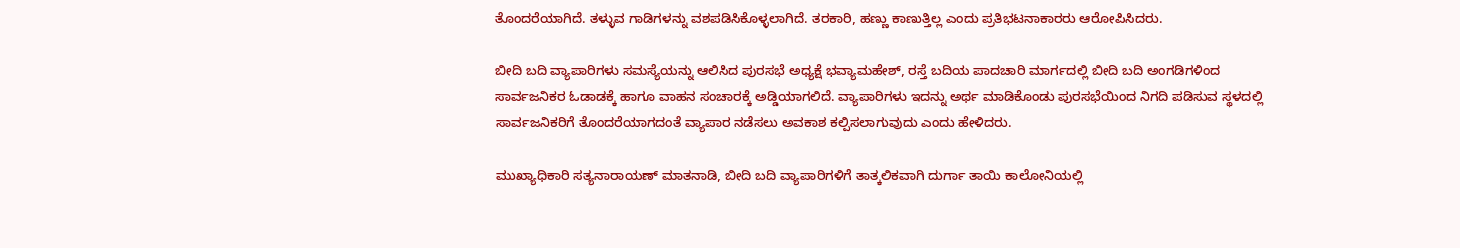ತೊಂದರೆಯಾಗಿದೆ. ತಳ್ಳುವ ಗಾಡಿಗಳನ್ನು ವಶಪಡಿಸಿಕೊಳ್ಳಲಾಗಿದೆ. ತರಕಾರಿ, ಹಣ್ಣು ಕಾಣುತ್ತಿಲ್ಲ ಎಂದು ಪ್ರತಿಭಟನಾಕಾರರು ಆರೋಪಿಸಿದರು.

ಬೀದಿ ಬದಿ ವ್ಯಾಪಾರಿಗಳು ಸಮಸ್ಯೆಯನ್ನು ಆಲಿಸಿದ ಪುರಸಭೆ ಅಧ್ಯಕ್ಷೆ ಭವ್ಯಾಮಹೇಶ್, ರಸ್ತೆ ಬದಿಯ ಪಾದಚಾರಿ ಮಾರ್ಗದಲ್ಲಿ ಬೀದಿ ಬದಿ ಅಂಗಡಿಗಳಿಂದ ಸಾರ್ವಜನಿಕರ ಓಡಾಡಕ್ಕೆ ಹಾಗೂ ವಾಹನ ಸಂಚಾರಕ್ಕೆ ಅಡ್ಡಿಯಾಗಲಿದೆ. ವ್ಯಾಪಾರಿಗಳು ಇದನ್ನು ಅರ್ಥ ಮಾಡಿಕೊಂಡು ಪುರಸಭೆಯಿಂದ ನಿಗದಿ ಪಡಿಸುವ ಸ್ಥಳದಲ್ಲಿ ಸಾರ್ವಜನಿಕರಿಗೆ ತೊಂದರೆಯಾಗದಂತೆ ವ್ಯಾಪಾರ ನಡೆಸಲು ಅವಕಾಶ ಕಲ್ಪಿಸಲಾಗುವುದು ಎಂದು ಹೇಳಿದರು.

ಮುಖ್ಯಾಧಿಕಾರಿ ಸತ್ಯನಾರಾಯಣ್‌ ಮಾತನಾಡಿ, ಬೀದಿ ಬದಿ ವ್ಯಾಪಾರಿಗಳಿಗೆ ತಾತ್ಕಲಿಕವಾಗಿ ದುರ್ಗಾ ತಾಯಿ ಕಾಲೋನಿಯಲ್ಲಿ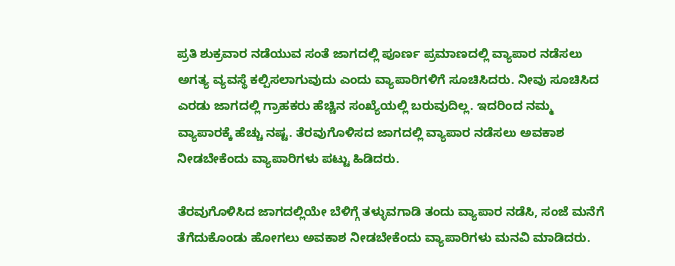ಪ್ರತಿ ಶುಕ್ರವಾರ ನಡೆಯುವ ಸಂತೆ ಜಾಗದಲ್ಲಿ ಪೂರ್ಣ ಪ್ರಮಾಣದಲ್ಲಿ ವ್ಯಾಪಾರ ನಡೆಸಲು ಅಗತ್ಯ ವ್ಯವಸ್ಥೆ ಕಲ್ಪಿಸಲಾಗುವುದು ಎಂದು ವ್ಯಾಪಾರಿಗಳಿಗೆ ಸೂಚಿಸಿದರು. ನೀವು ಸೂಚಿಸಿದ ಎರಡು ಜಾಗದಲ್ಲಿ ಗ್ರಾಹಕರು ಹೆಚ್ಚಿನ ಸಂಖ್ಯೆಯಲ್ಲಿ ಬರುವುದಿಲ್ಲ. ಇದರಿಂದ ನಮ್ಮ ವ್ಯಾಪಾರಕ್ಕೆ ಹೆಚ್ಚು ನಷ್ಟ. ತೆರವುಗೊಳಿಸದ ಜಾಗದಲ್ಲಿ ವ್ಯಾಪಾರ ನಡೆಸಲು ಅವಕಾಶ ನೀಡಬೇಕೆಂದು ವ್ಯಾಪಾರಿಗಳು ಪಟ್ಟು ಹಿಡಿದರು.

ತೆರವುಗೊಳಿಸಿದ ಜಾಗದಲ್ಲಿಯೇ ಬೆಳಿಗ್ಗೆ ತಳ್ಳುವಗಾಡಿ ತಂದು ವ್ಯಾಪಾರ ನಡೆಸಿ, ಸಂಜೆ ಮನೆಗೆ ತೆಗೆದುಕೊಂಡು ಹೋಗಲು ಅವಕಾಶ ನೀಡಬೇಕೆಂದು ವ್ಯಾಪಾರಿಗಳು ಮನವಿ ಮಾಡಿದರು.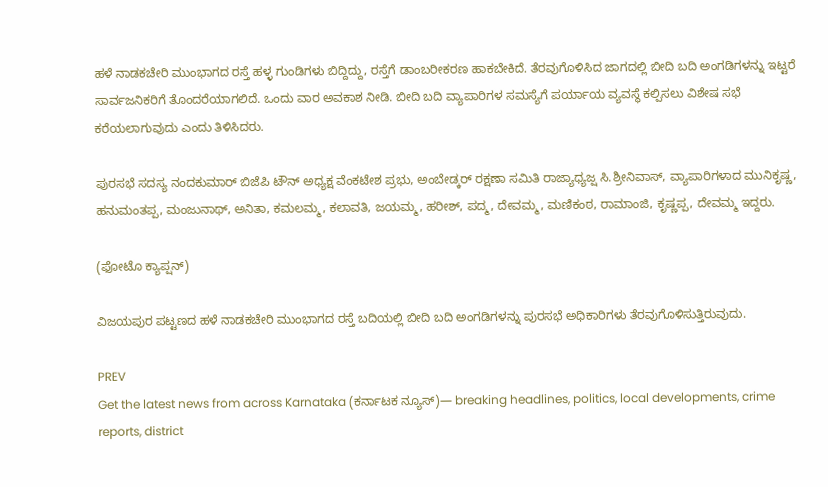ಹಳೆ ನಾಡಕಚೇರಿ ಮುಂಭಾಗದ ರಸ್ತೆ ಹಳ್ಳ ಗುಂಡಿಗಳು ಬಿದ್ದಿದ್ದು, ರಸ್ತೆಗೆ ಡಾಂಬರೀಕರಣ ಹಾಕಬೇಕಿದೆ. ತೆರವುಗೊಳಿಸಿದ ಜಾಗದಲ್ಲಿ ಬೀದಿ ಬದಿ ಅಂಗಡಿಗಳನ್ನು ಇಟ್ಟರೆ ಸಾರ್ವಜನಿಕರಿಗೆ ತೊಂದರೆಯಾಗಲಿದೆ. ಒಂದು ವಾರ ಅವಕಾಶ ನೀಡಿ. ಬೀದಿ ಬದಿ ವ್ಯಾಪಾರಿಗಳ ಸಮಸ್ಯೆಗೆ ಪರ್ಯಾಯ ವ್ಯವಸ್ಥೆ ಕಲ್ಪಿಸಲು ವಿಶೇಷ ಸಭೆ ಕರೆಯಲಾಗುವುದು ಎಂದು ತಿಳಿಸಿದರು.

ಪುರಸಭೆ ಸದಸ್ಯ ನಂದಕುಮಾರ್ ಬಿಜೆಪಿ ಟೌನ್ ಅಧ್ಯಕ್ಷ ವೆಂಕಟೇಶ ಪ್ರಭು, ಅಂಬೇಡ್ಕರ್ ರಕ್ಷಣಾ ಸಮಿತಿ ರಾಜ್ಯಾಧ್ಯಜ್ಷ ಸಿ.ಶ್ರೀನಿವಾಸ್, ವ್ಯಾಪಾರಿಗಳಾದ ಮುನಿಕೃಷ್ಣ, ಹನುಮಂತಪ್ಪ, ಮಂಜುನಾಥ್, ಅನಿತಾ, ಕಮಲಮ್ಮ, ಕಲಾವತಿ, ಜಯಮ್ಮ, ಹರೀಶ್, ಪದ್ಮ, ದೇವಮ್ಮ, ಮಣಿಕಂಠ, ರಾಮಾಂಜಿ, ಕೃಷ್ಣಪ್ಪ, ದೇವಮ್ಮ ಇದ್ದರು.

(ಫೋಟೊ ಕ್ಯಾಪ್ಷನ್‌)

ವಿಜಯಪುರ ಪಟ್ಟಣದ ಹಳೆ ನಾಡಕಚೇರಿ ಮುಂಭಾಗದ ರಸ್ತೆ ಬದಿಯಲ್ಲಿ ಬೀದಿ ಬದಿ ಅಂಗಡಿಗಳನ್ನು ಪುರಸಭೆ ಅಧಿಕಾರಿಗಳು ತೆರವುಗೊಳಿಸುತ್ತಿರುವುದು.

PREV
Get the latest news from across Karnataka (ಕರ್ನಾಟಕ ನ್ಯೂಸ್)— breaking headlines, politics, local developments, crime reports, district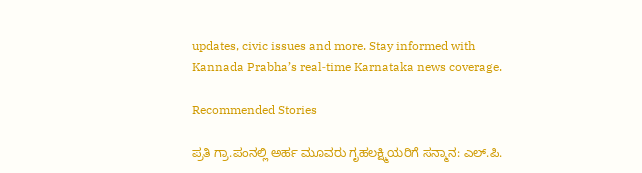updates, civic issues and more. Stay informed with Kannada Prabha’s real‑time Karnataka news coverage.

Recommended Stories

ಪ್ರತಿ ಗ್ರಾ.ಪಂನಲ್ಲಿ ಅರ್ಹ ಮೂವರು ಗೃಹಲಕ್ಷ್ಮಿಯರಿಗೆ ಸನ್ಮಾನ: ಎಲ್.ಪಿ.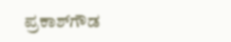ಪ್ರಕಾಶ್‌ಗೌಡ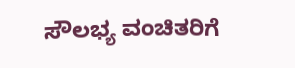ಸೌಲಭ್ಯ ವಂಚಿತರಿಗೆ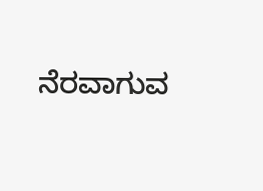ನೆರವಾಗುವ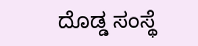ದೊಡ್ಡ ಸಂಸ್ಥೆ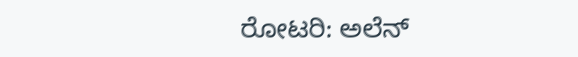ರೋಟರಿ: ಅಲೆನ್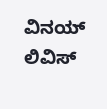ವಿನಯ್ ಲಿವಿಸ್